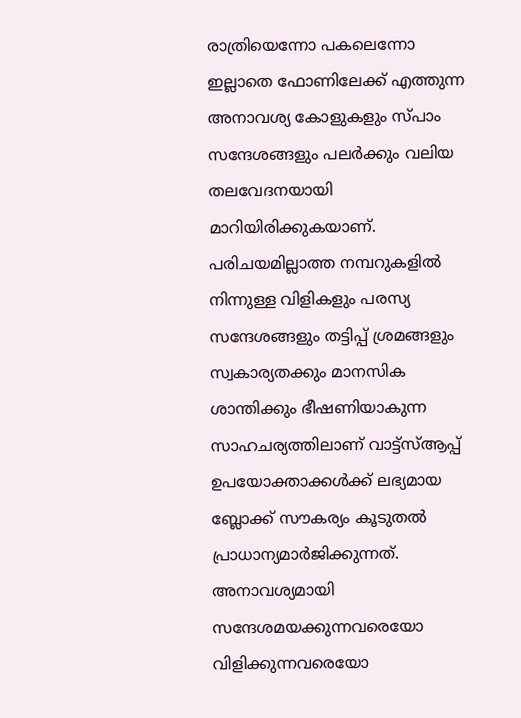രാത്രിയെന്നോ പകലെന്നോ ഇല്ലാതെ ഫോണിലേക്ക് എത്തുന്ന അനാവശ്യ കോളുകളും സ്പാം സന്ദേശങ്ങളും പലർക്കും വലിയ തലവേദനയായി മാറിയിരിക്കുകയാണ്. പരിചയമില്ലാത്ത നമ്പറുകളിൽ നിന്നുള്ള വിളികളും പരസ്യ സന്ദേശങ്ങളും തട്ടിപ്പ് ശ്രമങ്ങളും സ്വകാര്യതക്കും മാനസിക ശാന്തിക്കും ഭീഷണിയാകുന്ന സാഹചര്യത്തിലാണ് വാട്ട്സ്ആപ്പ് ഉപയോക്താക്കൾക്ക് ലഭ്യമായ ബ്ലോക്ക് സൗകര്യം കൂടുതൽ പ്രാധാന്യമാർജിക്കുന്നത്.
അനാവശ്യമായി സന്ദേശമയക്കുന്നവരെയോ വിളിക്കുന്നവരെയോ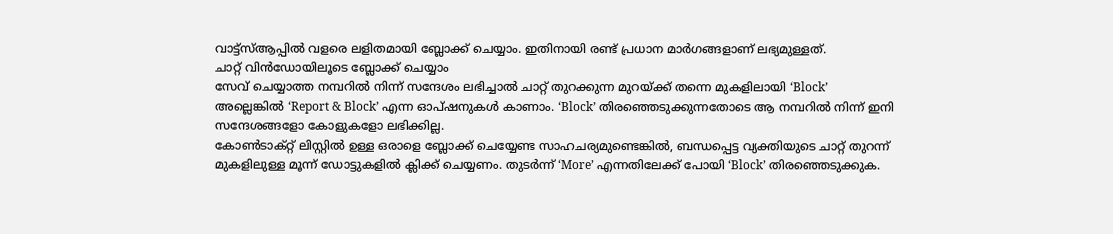വാട്ട്സ്ആപ്പിൽ വളരെ ലളിതമായി ബ്ലോക്ക് ചെയ്യാം. ഇതിനായി രണ്ട് പ്രധാന മാർഗങ്ങളാണ് ലഭ്യമുള്ളത്.
ചാറ്റ് വിൻഡോയിലൂടെ ബ്ലോക്ക് ചെയ്യാം
സേവ് ചെയ്യാത്ത നമ്പറിൽ നിന്ന് സന്ദേശം ലഭിച്ചാൽ ചാറ്റ് തുറക്കുന്ന മുറയ്ക്ക് തന്നെ മുകളിലായി ‘Block’ അല്ലെങ്കിൽ ‘Report & Block’ എന്ന ഓപ്ഷനുകൾ കാണാം. ‘Block’ തിരഞ്ഞെടുക്കുന്നതോടെ ആ നമ്പറിൽ നിന്ന് ഇനി സന്ദേശങ്ങളോ കോളുകളോ ലഭിക്കില്ല.
കോൺടാക്റ്റ് ലിസ്റ്റിൽ ഉള്ള ഒരാളെ ബ്ലോക്ക് ചെയ്യേണ്ട സാഹചര്യമുണ്ടെങ്കിൽ, ബന്ധപ്പെട്ട വ്യക്തിയുടെ ചാറ്റ് തുറന്ന് മുകളിലുള്ള മൂന്ന് ഡോട്ടുകളിൽ ക്ലിക്ക് ചെയ്യണം. തുടർന്ന് ‘More’ എന്നതിലേക്ക് പോയി ‘Block’ തിരഞ്ഞെടുക്കുക.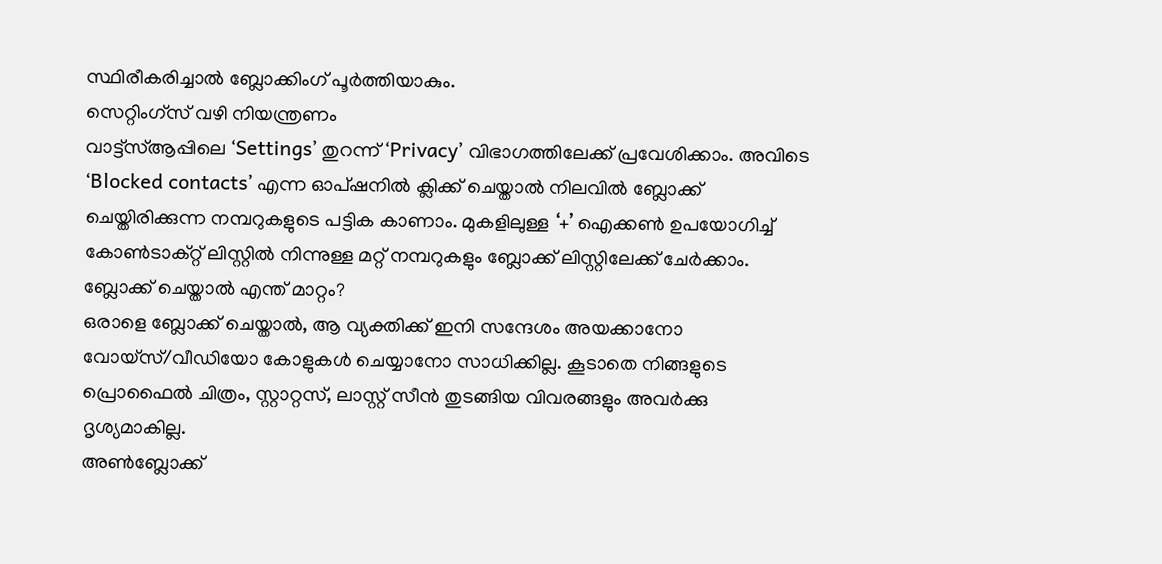സ്ഥിരീകരിച്ചാൽ ബ്ലോക്കിംഗ് പൂർത്തിയാകും.
സെറ്റിംഗ്സ് വഴി നിയന്ത്രണം
വാട്ട്സ്ആപ്പിലെ ‘Settings’ തുറന്ന് ‘Privacy’ വിഭാഗത്തിലേക്ക് പ്രവേശിക്കാം. അവിടെ ‘Blocked contacts’ എന്ന ഓപ്ഷനിൽ ക്ലിക്ക് ചെയ്താൽ നിലവിൽ ബ്ലോക്ക് ചെയ്തിരിക്കുന്ന നമ്പറുകളുടെ പട്ടിക കാണാം. മുകളിലുള്ള ‘+’ ഐക്കൺ ഉപയോഗിച്ച് കോൺടാക്റ്റ് ലിസ്റ്റിൽ നിന്നുള്ള മറ്റ് നമ്പറുകളും ബ്ലോക്ക് ലിസ്റ്റിലേക്ക് ചേർക്കാം.
ബ്ലോക്ക് ചെയ്താൽ എന്ത് മാറ്റം?
ഒരാളെ ബ്ലോക്ക് ചെയ്താൽ, ആ വ്യക്തിക്ക് ഇനി സന്ദേശം അയക്കാനോ വോയ്സ്/വീഡിയോ കോളുകൾ ചെയ്യാനോ സാധിക്കില്ല. കൂടാതെ നിങ്ങളുടെ പ്രൊഫൈൽ ചിത്രം, സ്റ്റാറ്റസ്, ലാസ്റ്റ് സീൻ തുടങ്ങിയ വിവരങ്ങളും അവർക്കു ദൃശ്യമാകില്ല.
അൺബ്ലോക്ക്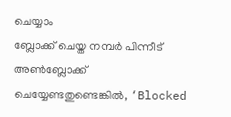ചെയ്യാം
ബ്ലോക്ക് ചെയ്ത നമ്പർ പിന്നീട് അൺബ്ലോക്ക് ചെയ്യേണ്ടതുണ്ടെങ്കിൽ, ‘Blocked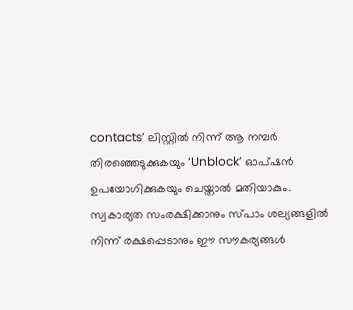contacts’ ലിസ്റ്റിൽ നിന്ന് ആ നമ്പർ തിരഞ്ഞെടുക്കുകയും ‘Unblock’ ഓപ്ഷൻ ഉപയോഗിക്കുകയും ചെയ്താൽ മതിയാകും.
സ്വകാര്യത സംരക്ഷിക്കാനും സ്പാം ശല്യങ്ങളിൽ നിന്ന് രക്ഷപ്പെടാനും ഈ സൗകര്യങ്ങൾ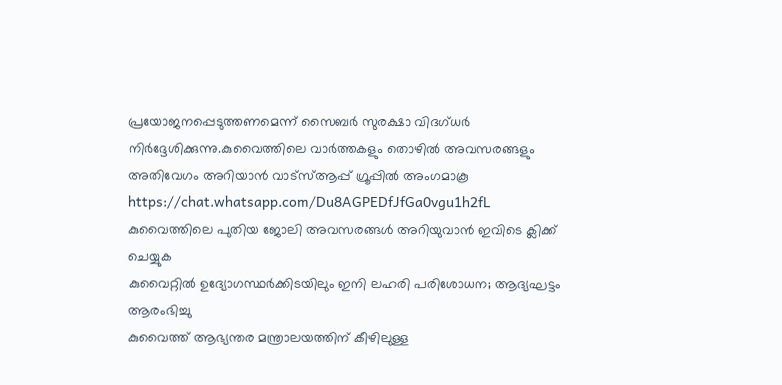പ്രയോജനപ്പെടുത്തണമെന്ന് സൈബർ സുരക്ഷാ വിദഗ്ധർ നിർദ്ദേശിക്കുന്നു.കുവൈത്തിലെ വാർത്തകളും തൊഴിൽ അവസരങ്ങളും അതിവേഗം അറിയാൻ വാട്സ്ആപ്പ് ഗ്രൂപ്പിൽ അംഗമാകൂ https://chat.whatsapp.com/Du8AGPEDfJfGa0vgu1h2fL
കുവൈത്തിലെ പുതിയ ജോലി അവസരങ്ങൾ അറിയുവാൻ ഇവിടെ ക്ലിക്ക് ചെയ്യുക
കുവൈറ്റിൽ ഉദ്യോഗസ്ഥർക്കിടയിലും ഇനി ലഹരി പരിശോധന; ആദ്യഘട്ടം ആരംഭിച്ചു
കുവൈത്ത് ആഭ്യന്തര മന്ത്രാലയത്തിന് കീഴിലുള്ള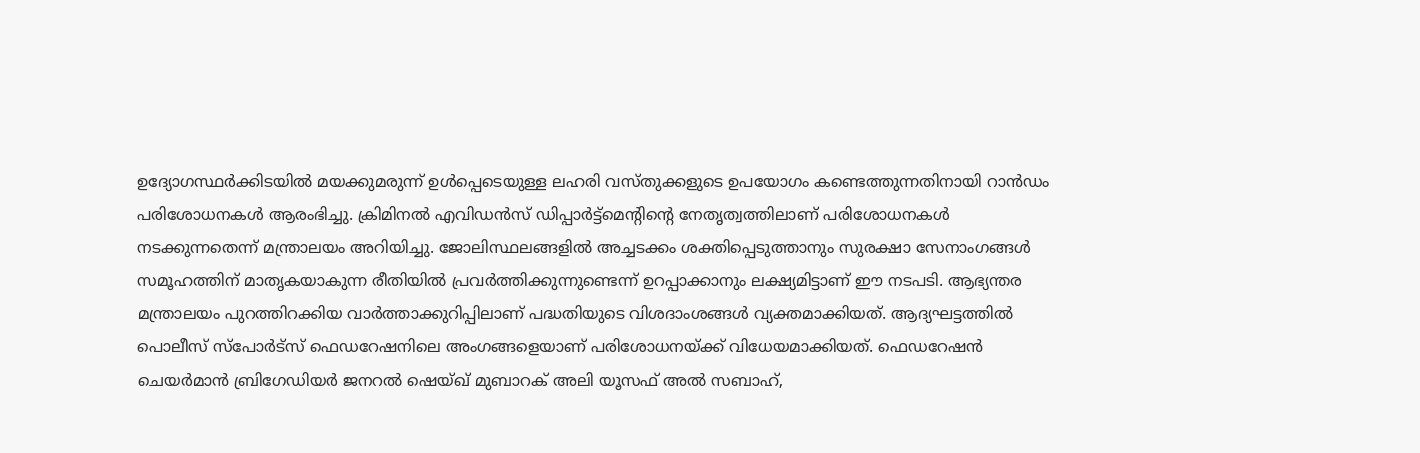ഉദ്യോഗസ്ഥർക്കിടയിൽ മയക്കുമരുന്ന് ഉൾപ്പെടെയുള്ള ലഹരി വസ്തുക്കളുടെ ഉപയോഗം കണ്ടെത്തുന്നതിനായി റാൻഡം പരിശോധനകൾ ആരംഭിച്ചു. ക്രിമിനൽ എവിഡൻസ് ഡിപ്പാർട്ട്മെന്റിന്റെ നേതൃത്വത്തിലാണ് പരിശോധനകൾ നടക്കുന്നതെന്ന് മന്ത്രാലയം അറിയിച്ചു. ജോലിസ്ഥലങ്ങളിൽ അച്ചടക്കം ശക്തിപ്പെടുത്താനും സുരക്ഷാ സേനാംഗങ്ങൾ സമൂഹത്തിന് മാതൃകയാകുന്ന രീതിയിൽ പ്രവർത്തിക്കുന്നുണ്ടെന്ന് ഉറപ്പാക്കാനും ലക്ഷ്യമിട്ടാണ് ഈ നടപടി. ആഭ്യന്തര മന്ത്രാലയം പുറത്തിറക്കിയ വാർത്താക്കുറിപ്പിലാണ് പദ്ധതിയുടെ വിശദാംശങ്ങൾ വ്യക്തമാക്കിയത്. ആദ്യഘട്ടത്തിൽ പൊലീസ് സ്പോർട്സ് ഫെഡറേഷനിലെ അംഗങ്ങളെയാണ് പരിശോധനയ്ക്ക് വിധേയമാക്കിയത്. ഫെഡറേഷൻ ചെയർമാൻ ബ്രിഗേഡിയർ ജനറൽ ഷെയ്ഖ് മുബാറക് അലി യൂസഫ് അൽ സബാഹ്,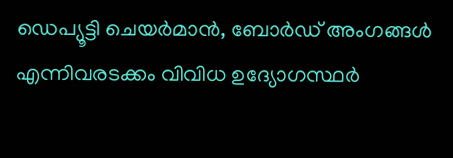ഡെപ്യൂട്ടി ചെയർമാൻ, ബോർഡ് അംഗങ്ങൾ എന്നിവരടക്കം വിവിധ ഉദ്യോഗസ്ഥർ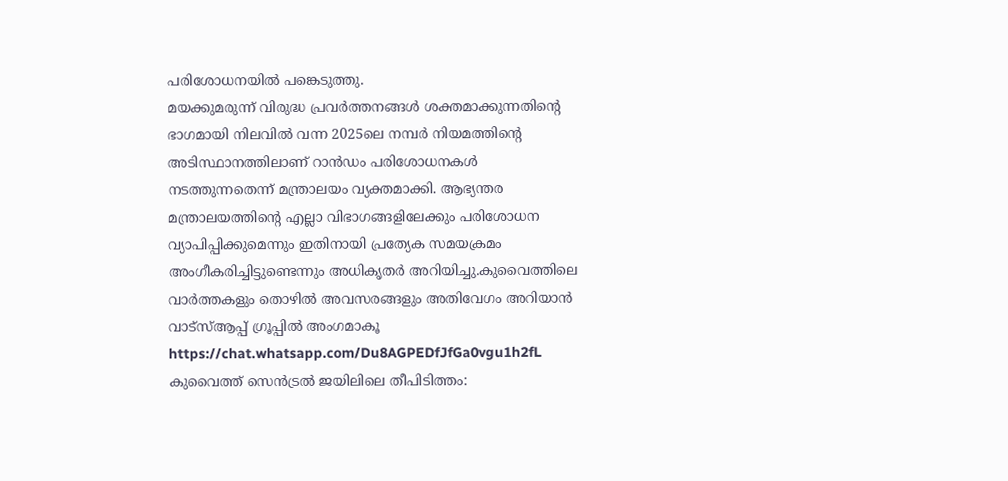പരിശോധനയിൽ പങ്കെടുത്തു.
മയക്കുമരുന്ന് വിരുദ്ധ പ്രവർത്തനങ്ങൾ ശക്തമാക്കുന്നതിന്റെ ഭാഗമായി നിലവിൽ വന്ന 2025ലെ നമ്പർ നിയമത്തിന്റെ അടിസ്ഥാനത്തിലാണ് റാൻഡം പരിശോധനകൾ നടത്തുന്നതെന്ന് മന്ത്രാലയം വ്യക്തമാക്കി. ആഭ്യന്തര മന്ത്രാലയത്തിന്റെ എല്ലാ വിഭാഗങ്ങളിലേക്കും പരിശോധന വ്യാപിപ്പിക്കുമെന്നും ഇതിനായി പ്രത്യേക സമയക്രമം അംഗീകരിച്ചിട്ടുണ്ടെന്നും അധികൃതർ അറിയിച്ചു.കുവൈത്തിലെ വാർത്തകളും തൊഴിൽ അവസരങ്ങളും അതിവേഗം അറിയാൻ വാട്സ്ആപ്പ് ഗ്രൂപ്പിൽ അംഗമാകൂ https://chat.whatsapp.com/Du8AGPEDfJfGa0vgu1h2fL
കുവൈത്ത് സെൻട്രൽ ജയിലിലെ തീപിടിത്തം: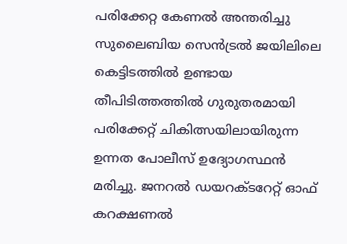പരിക്കേറ്റ കേണൽ അന്തരിച്ചു
സുലൈബിയ സെൻട്രൽ ജയിലിലെ കെട്ടിടത്തിൽ ഉണ്ടായ തീപിടിത്തത്തിൽ ഗുരുതരമായി പരിക്കേറ്റ് ചികിത്സയിലായിരുന്ന ഉന്നത പോലീസ് ഉദ്യോഗസ്ഥൻ മരിച്ചു. ജനറൽ ഡയറക്ടറേറ്റ് ഓഫ് കറക്ഷണൽ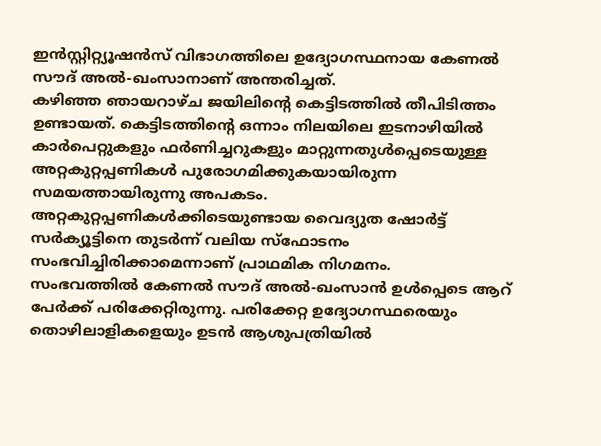ഇൻസ്റ്റിറ്റ്യൂഷൻസ് വിഭാഗത്തിലെ ഉദ്യോഗസ്ഥനായ കേണൽ സൗദ് അൽ-ഖംസാനാണ് അന്തരിച്ചത്.
കഴിഞ്ഞ ഞായറാഴ്ച ജയിലിന്റെ കെട്ടിടത്തിൽ തീപിടിത്തം ഉണ്ടായത്. കെട്ടിടത്തിന്റെ ഒന്നാം നിലയിലെ ഇടനാഴിയിൽ കാർപെറ്റുകളും ഫർണിച്ചറുകളും മാറ്റുന്നതുൾപ്പെടെയുള്ള അറ്റകുറ്റപ്പണികൾ പുരോഗമിക്കുകയായിരുന്ന സമയത്തായിരുന്നു അപകടം. അറ്റകുറ്റപ്പണികൾക്കിടെയുണ്ടായ വൈദ്യുത ഷോർട്ട് സർക്യൂട്ടിനെ തുടർന്ന് വലിയ സ്ഫോടനം സംഭവിച്ചിരിക്കാമെന്നാണ് പ്രാഥമിക നിഗമനം.
സംഭവത്തിൽ കേണൽ സൗദ് അൽ-ഖംസാൻ ഉൾപ്പെടെ ആറ് പേർക്ക് പരിക്കേറ്റിരുന്നു. പരിക്കേറ്റ ഉദ്യോഗസ്ഥരെയും തൊഴിലാളികളെയും ഉടൻ ആശുപത്രിയിൽ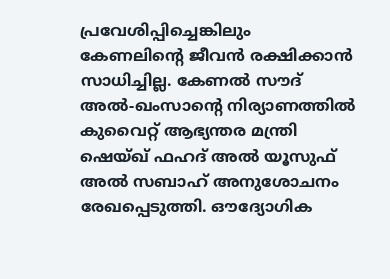പ്രവേശിപ്പിച്ചെങ്കിലും കേണലിന്റെ ജീവൻ രക്ഷിക്കാൻ സാധിച്ചില്ല. കേണൽ സൗദ് അൽ-ഖംസാന്റെ നിര്യാണത്തിൽ കുവൈറ്റ് ആഭ്യന്തര മന്ത്രി ഷെയ്ഖ് ഫഹദ് അൽ യൂസുഫ് അൽ സബാഹ് അനുശോചനം രേഖപ്പെടുത്തി. ഔദ്യോഗിക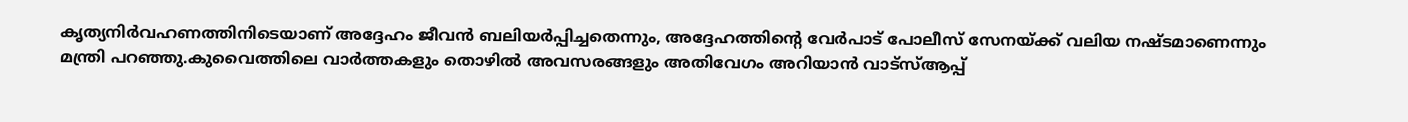കൃത്യനിർവഹണത്തിനിടെയാണ് അദ്ദേഹം ജീവൻ ബലിയർപ്പിച്ചതെന്നും, അദ്ദേഹത്തിന്റെ വേർപാട് പോലീസ് സേനയ്ക്ക് വലിയ നഷ്ടമാണെന്നും മന്ത്രി പറഞ്ഞു.കുവൈത്തിലെ വാർത്തകളും തൊഴിൽ അവസരങ്ങളും അതിവേഗം അറിയാൻ വാട്സ്ആപ്പ്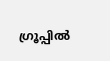ഗ്രൂപ്പിൽ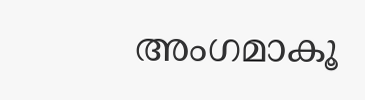അംഗമാകൂ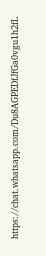https://chat.whatsapp.com/Du8AGPEDfJfGa0vgu1h2fL